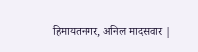हिमायतनगर, अनिल मादसवार |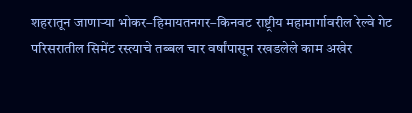शहरातून जाणाऱ्या भोकर–हिमायतनगर–किनवट राष्ट्रीय महामार्गावरील रेल्वे गेट परिसरातील सिमेंट रस्त्याचे तब्बल चार वर्षांपासून रखडलेले काम अखेर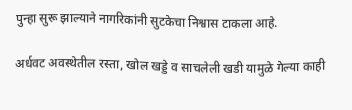पुन्हा सुरू झाल्याने नागरिकांनी सुटकेचा निश्वास टाकला आहे.

अर्धवट अवस्थेतील रस्ता, खोल खड्डे व साचलेली खडी यामुळे गेल्या काही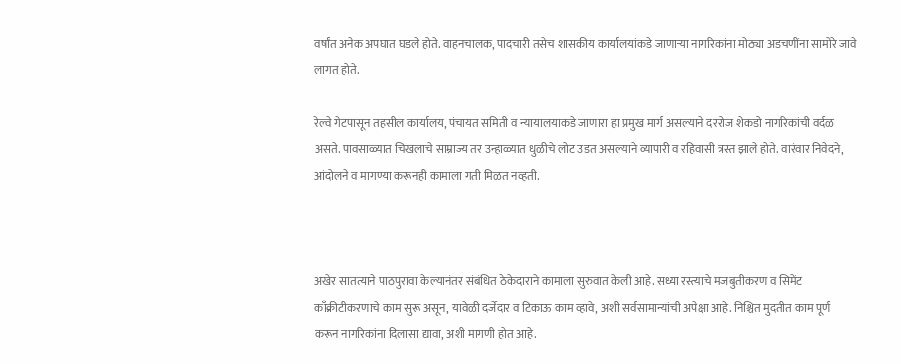वर्षांत अनेक अपघात घडले होते. वाहनचालक, पादचारी तसेच शासकीय कार्यालयांकडे जाणाऱ्या नागरिकांना मोठ्या अडचणींना सामोरे जावे लागत होते.

रेल्वे गेटपासून तहसील कार्यालय, पंचायत समिती व न्यायालयाकडे जाणारा हा प्रमुख मार्ग असल्याने दररोज शेकडो नागरिकांची वर्दळ असते. पावसाळ्यात चिखलाचे साम्राज्य तर उन्हाळ्यात धुळीचे लोट उडत असल्याने व्यापारी व रहिवासी त्रस्त झाले होते. वारंवार निवेदने, आंदोलने व मागण्या करूनही कामाला गती मिळत नव्हती.



अखेर सातत्याने पाठपुरावा केल्यानंतर संबंधित ठेकेदाराने कामाला सुरुवात केली आहे. सध्या रस्त्याचे मजबुतीकरण व सिमेंट काँक्रीटीकरणाचे काम सुरू असून, यावेळी दर्जेदार व टिकाऊ काम व्हावे, अशी सर्वसामान्यांची अपेक्षा आहे. निश्चित मुदतीत काम पूर्ण करून नागरिकांना दिलासा द्यावा, अशी मागणी होत आहे.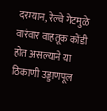दरम्यान, रेल्वे गेटमुळे वारंवार वाहतूक कोंडी होत असल्याने या ठिकाणी उड्डाणपूल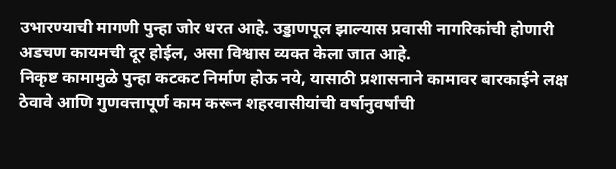उभारण्याची मागणी पुन्हा जोर धरत आहे. उड्डाणपूल झाल्यास प्रवासी नागरिकांची होणारी अडचण कायमची दूर होईल, असा विश्वास व्यक्त केला जात आहे.
निकृष्ट कामामुळे पुन्हा कटकट निर्माण होऊ नये, यासाठी प्रशासनाने कामावर बारकाईने लक्ष ठेवावे आणि गुणवत्तापूर्ण काम करून शहरवासीयांची वर्षानुवर्षांची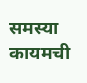समस्या कायमची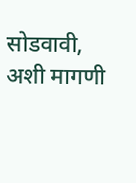सोडवावी, अशी मागणी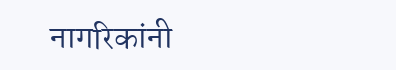नागरिकांनी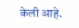केली आहे.